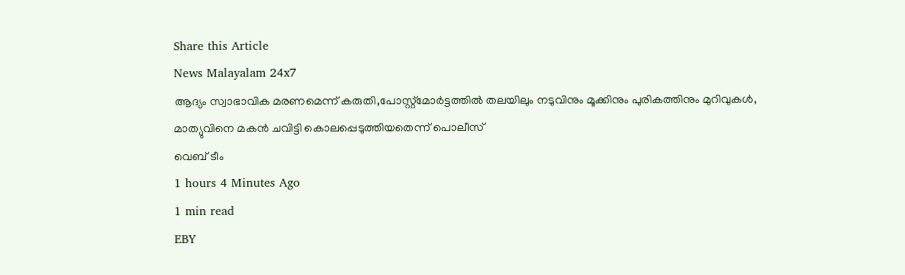Share this Article
News Malayalam 24x7
ആദ്യം സ്വാഭാവിക മരണമെന്ന് കരുതി,പോസ്റ്റ്മോർട്ടത്തിൽ തലയിലും നടുവിനും മൂക്കിനും പുരികത്തിനും മുറിവുകൾ, മാത്യുവിനെ മകന്‍ ചവിട്ടി കൊലപ്പെടുത്തിയതെന്ന് പൊലീസ്
വെബ് ടീം
1 hours 4 Minutes Ago
1 min read
EBY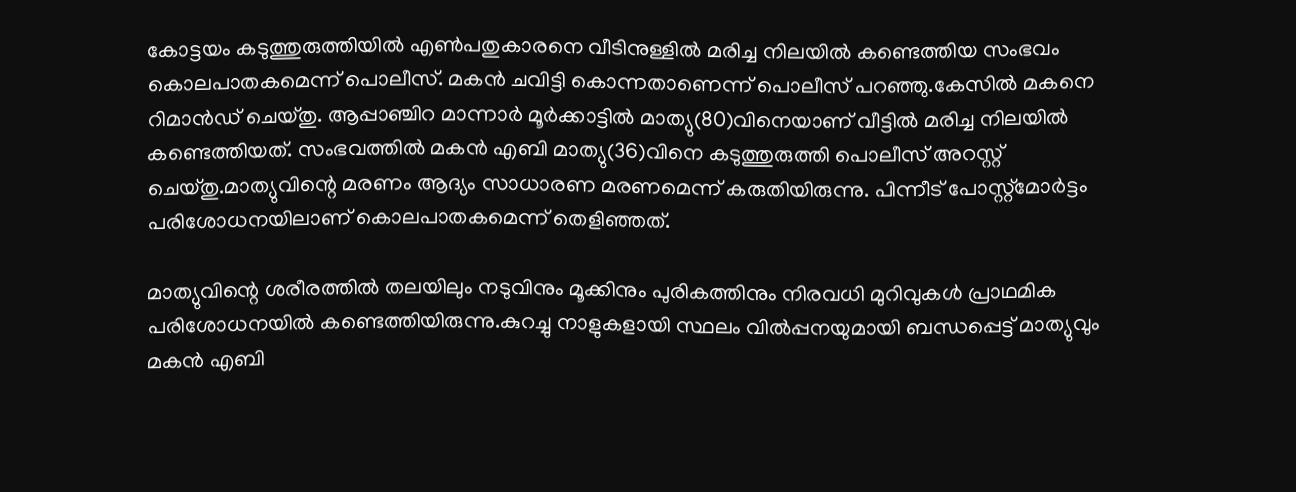കോട്ടയം കടുത്തുരുത്തിയില്‍ എൺപതുകാരനെ വീടിനുള്ളില്‍ മരിച്ച നിലയില്‍ കണ്ടെത്തിയ സംഭവം കൊലപാതകമെന്ന് പൊലീസ്. മകന്‍ ചവിട്ടി കൊന്നതാണെന്ന് പൊലീസ് പറഞ്ഞു.കേസിൽ മകനെ റിമാൻഡ് ചെയ്തു. ആപ്പാഞ്ചിറ മാന്നാർ മൂർക്കാട്ടിൽ മാത്യു(80)വിനെയാണ്‌ വീട്ടിൽ മരിച്ച നിലയിൽ കണ്ടെത്തിയത്. സംഭവത്തിൽ മകൻ എബി മാത്യു(36)വിനെ കടുത്തുരുത്തി പൊലീസ് അറസ്റ്റ് ചെയ്തു.മാത്യുവിന്റെ മരണം ആദ്യം സാധാരണ മരണമെന്ന് കരുതിയിരുന്നു. പിന്നീട് പോസ്റ്റ്മോർട്ടം പരിശോധനയിലാണ് കൊലപാതകമെന്ന് തെളിഞ്ഞത്.

മാത്യുവിന്റെ ശരീരത്തിൽ തലയിലും നടുവിനും മൂക്കിനും പുരികത്തിനും നിരവധി മുറിവുകൾ പ്രാഥമിക പരിശോധനയിൽ കണ്ടെത്തിയിരുന്നു.കുറച്ചു നാളുകളായി സ്ഥലം വിൽപ്പനയുമായി ബന്ധപ്പെട്ട് മാത്യുവും മകൻ എബി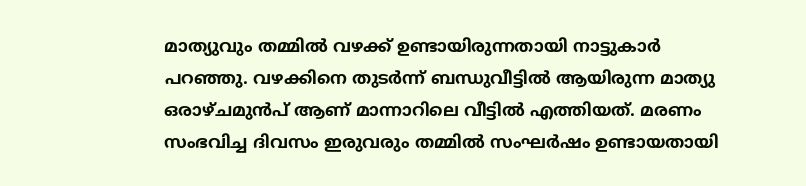മാത്യുവും തമ്മിൽ വഴക്ക് ഉണ്ടായിരുന്നതായി നാട്ടുകാർ പറഞ്ഞു. വഴക്കിനെ തുടർന്ന് ബന്ധുവീട്ടിൽ ആയിരുന്ന മാത്യു ഒരാഴ്ചമുൻപ് ആണ് മാന്നാറിലെ വീട്ടിൽ എത്തിയത്. മരണം സംഭവിച്ച ദിവസം ഇരുവരും തമ്മിൽ സംഘർഷം ഉണ്ടായതായി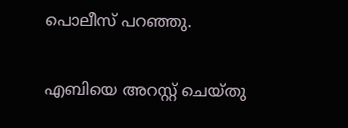പൊലീസ് പറഞ്ഞു.

എബിയെ അറസ്റ്റ് ചെയ്തു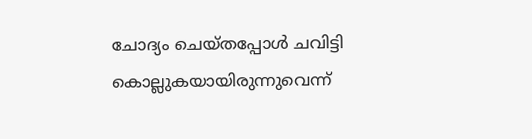ചോദ്യം ചെയ്തപ്പോൾ ചവിട്ടി കൊല്ലുകയായിരുന്നുവെന്ന്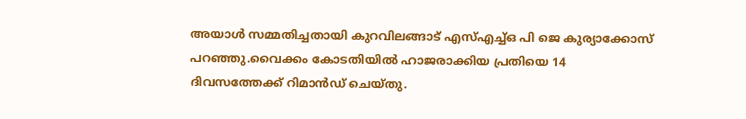അയാൾ സമ്മതിച്ചതായി കുറവിലങ്ങാട് എസ്എച്ച്ഒ പി ജെ കുര്യാക്കോസ് പറഞ്ഞു.വൈക്കം കോടതിയിൽ ഹാജരാക്കിയ പ്രതിയെ 14 ദിവസത്തേക്ക് റിമാൻഡ്‌ ചെയ്തു.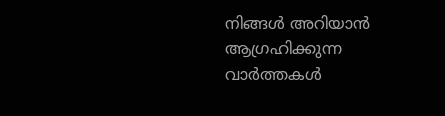നിങ്ങൾ അറിയാൻ ആഗ്രഹിക്കുന്ന വാർത്തകൾ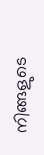നിങ്ങളുടെ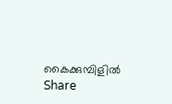കൈക്കുമ്പിളിൽ
Share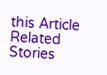this Article
Related Stories